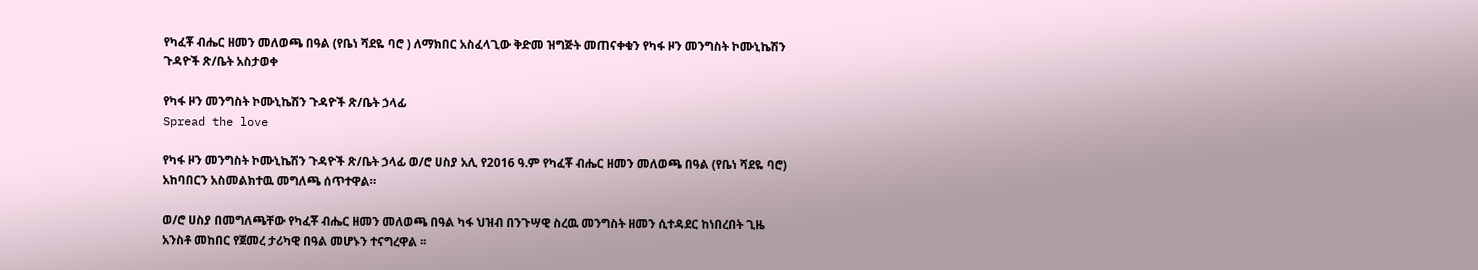የካፈቾ ብሔር ዘመን መለወጫ በዓል (የቤነ ሻደዬ ባሮ ) ለማክበር አስፈላጊው ቅድመ ዝግጅት መጠናቀቁን የካፋ ዞን መንግስት ኮሙኒኬሽን ጉዳዮች ጽ/ቤት አስታወቀ

የካፋ ዞን መንግስት ኮሙኒኬሽን ጉዳዮች ጽ/ቤት ኃላፊ
Spread the love

የካፋ ዞን መንግስት ኮሙኒኬሽን ጉዳዮች ጽ/ቤት ኃላፊ ወ/ሮ ሀስያ አሊ የ2016 ዓ.ም የካፈቾ ብሔር ዘመን መለወጫ በዓል (የቤነ ሻደዬ ባሮ) አከባበርን አስመልክተዉ መግለጫ ሰጥተዋል።

ወ/ሮ ሀስያ በመግለጫቸው የካፈቾ ብሔር ዘመን መለወጫ በዓል ካፋ ህዝብ በንጉሣዊ ስረዉ መንግስት ዘመን ሲተዳደር ከነበረበት ጊዜ አንስቶ መከበር የጀመረ ታሪካዊ በዓል መሆኑን ተናግረዋል ፡፡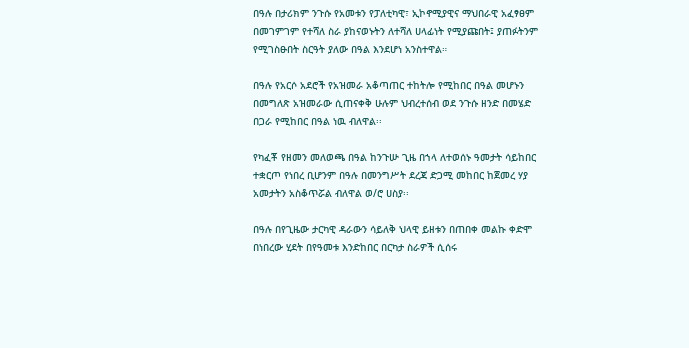በዓሉ በታሪክም ንጉሱ የአመቱን የፓለቲካዊ፣ ኢኮኖሚያዊና ማህበራዊ አፈፃፀም በመገምገም የተሻለ ስራ ያከናወኑትን ለተሻለ ሀላፊነት የሚያጩበት፤ ያጠፉትንም የሚገስፁበት ስርዓት ያለው በዓል እንደሆነ አንስተዋል።

በዓሉ የአርሶ አደሮች የአዝመራ አቆጣጠር ተከትሎ የሚከበር በዓል መሆኑን በመግለጽ አዝመራው ሲጠናቀቅ ሁሉም ህብረተሰብ ወደ ንጉሱ ዘንድ በመሄድ በጋራ የሚከበር በዓል ነዉ ብለዋል፡፡

የካፈቾ የዘመን መለወጫ በዓል ከንጉሡ ጊዜ በኀላ ለተወሰኑ ዓመታት ሳይከበር ተቋርጦ የነበረ ቢሆንም በዓሉ በመንግሥት ደረጃ ድጋሚ መከበር ከጀመረ ሃያ አመታትን አስቆጥሯል ብለዋል ወ/ሮ ሀስያ፡፡

በዓሉ በየጊዜው ታርካዊ ዳራውን ሳይለቅ ህላዊ ይዘቱን በጠበቀ መልኩ ቀድሞ በነበረው ሂደት በየዓመቱ እንድከበር በርካታ ስራዎች ሲሰሩ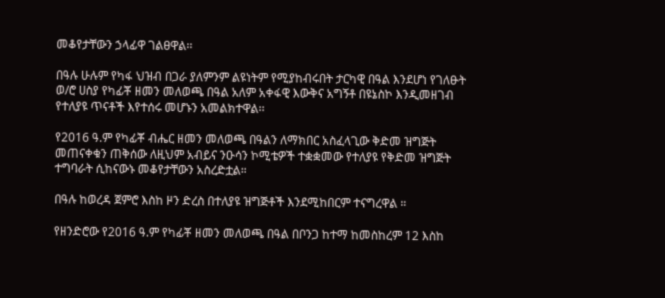መቆየታቸውን ኃላፊዋ ገልፀዋል፡፡

በዓሉ ሁሉም የካፋ ህዝብ በጋራ ያለምንም ልዩነትም የሚያከብሩበት ታርካዊ በዓል እንደሆነ የገለፁት ወ/ሮ ሀስያ የካፊቾ ዘመን መለወጫ በዓል አለም አቀፋዊ እውቅና አግኝቶ በዩኔስኮ እንዲመዘገብ የተለያዩ ጥናቶች እየተሰሩ መሆኑን አመልክተዋል፡፡

የ2016 ዓ.ም የካፊቾ ብሔር ዘመን መለወጫ በዓልን ለማክበር አስፈላጊው ቅድመ ዝግጅት መጠናቀቁን ጠቅሰው ለዚህም አብይና ንዑሳን ኮሚቴዎች ተቋቋመው የተለያዩ የቅድመ ዝግጅት ተግባራት ሲከናውኑ መቆየታቸውን አስረድቷል።

በዓሉ ከወረዳ ጀምሮ እስከ ዞን ድረስ በተለያዩ ዝግጅቶች እንደሚከበርም ተናግረዋል ።

የዘንድሮው የ2016 ዓ.ም የካፊቾ ዘመን መለወጫ በዓል በቦንጋ ከተማ ከመስከረም 12 እስከ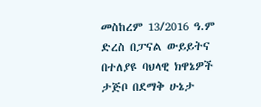መስከረም 13/2016 ዓ.ም ድረስ በፓናል ውይይትና በተለያዩ ባህላዊ ክዋኔዎች ታጅቦ በደማቅ ሁኔታ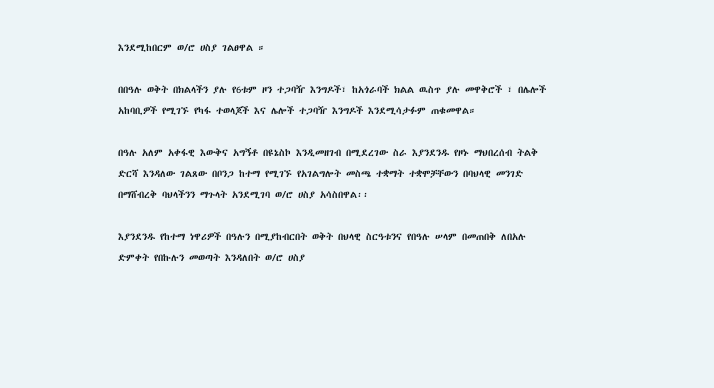እንደሚከበርም ወ/ሮ ሀስያ ገልፀዋል ።

በበዓሉ ወቅት በክልላችን ያሉ የ6ቱም ዞን ተጋባዥ እንግዶች፣ ከአጎራባች ክልል ዉስጥ ያሉ መዋቅሮች ፣ በሌሎች አከባቢዎች የሚገኙ የካፋ ተወላጆች እና ሌሎች ተጋባዥ እንግዶች እንደሚሳታፉም ጠቁመዋል።

በዓሉ አለም አቀፋዊ እውቅና አግኝቶ በዩኔስኮ እንዲመዘገብ በሚደረገው ስራ እያንደንዱ የዞኑ ማህበረሰብ ትልቅ ድርሻ እንዳለው ገልጸው በቦንጋ ከተማ የሚገኙ የአገልግሎት መስጫ ተቋማት ተቋሞቻቸውን በባህላዊ መንገድ በማሸብረቅ ባህላችንን ማጉላት አንደሚገባ ወ/ሮ ሀስያ አሳስበዋል፡፡

እያንደንዱ የከተማ ነዋሪዎች በዓሉን በሚያከብርበት ወቅት በህላዊ ስርዓቱንና የበዓሉ ሠላም በመጠበቅ ለበአሉ ድምቀት የበኩሉን መወጣት እንዳለበት ወ/ሮ ሀስያ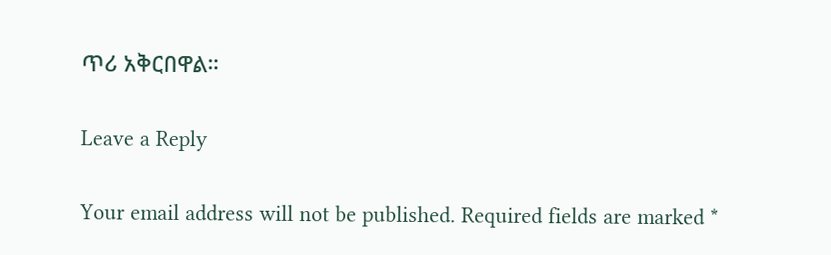ጥሪ አቅርበዋል።

Leave a Reply

Your email address will not be published. Required fields are marked *